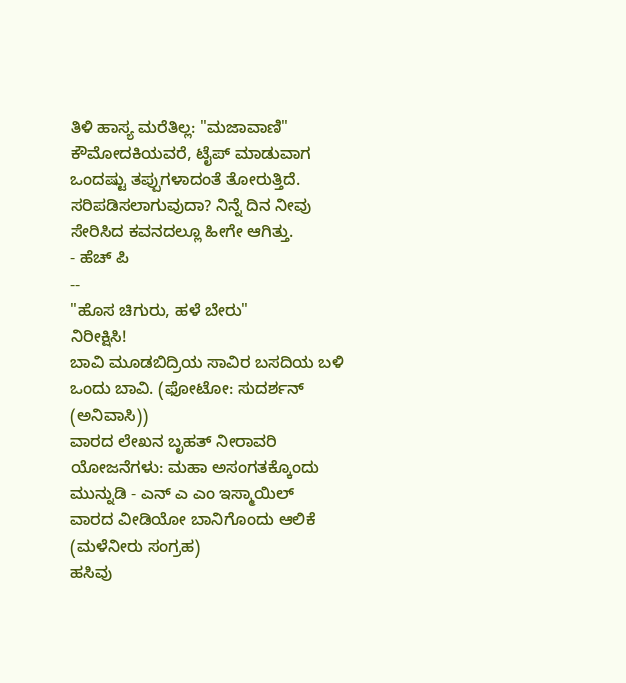ತಿಳಿ ಹಾಸ್ಯ ಮರೆತಿಲ್ಲ: "ಮಜಾವಾಣಿ"
ಕೌಮೋದಕಿಯವರೆ, ಟೈಪ್ ಮಾಡುವಾಗ ಒಂದಷ್ಟು ತಪ್ಪುಗಳಾದಂತೆ ತೋರುತ್ತಿದೆ. ಸರಿಪಡಿಸಲಾಗುವುದಾ? ನಿನ್ನೆ ದಿನ ನೀವು ಸೇರಿಸಿದ ಕವನದಲ್ಲೂ ಹೀಗೇ ಆಗಿತ್ತು.
- ಹೆಚ್ ಪಿ
--
"ಹೊಸ ಚಿಗುರು, ಹಳೆ ಬೇರು"
ನಿರೀಕ್ಷಿಸಿ!
ಬಾವಿ ಮೂಡಬಿದ್ರಿಯ ಸಾವಿರ ಬಸದಿಯ ಬಳಿ ಒಂದು ಬಾವಿ. (ಫೋಟೋ: ಸುದರ್ಶನ್ (ಅನಿವಾಸಿ))
ವಾರದ ಲೇಖನ ಬೃಹತ್ ನೀರಾವರಿ ಯೋಜನೆಗಳು: ಮಹಾ ಅಸಂಗತಕ್ಕೊಂದು ಮುನ್ನುಡಿ - ಎನ್ ಎ ಎಂ ಇಸ್ಮಾಯಿಲ್
ವಾರದ ವೀಡಿಯೋ ಬಾನಿಗೊಂದು ಆಲಿಕೆ (ಮಳೆನೀರು ಸಂಗ್ರಹ)
ಹಸಿವು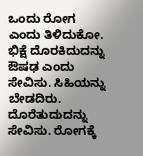ಒಂದು ರೋಗ ಎಂದು ತಿಳಿದುಕೋ. ಭಿಕ್ಷೆ ದೊರಕಿದುದನ್ನು ಔಷಢ ಎಂದು ಸೇವಿಸು. ಸಿಹಿಯನ್ನು ಬೇಡದಿರು. ದೊರೆತುದುದನ್ನು ಸೇವಿಸು. ರೋಗಕ್ಕೆ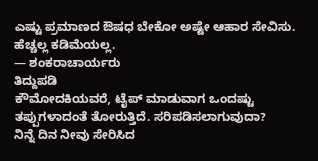ಎಷ್ಟು ಪ್ರಮಾಣದ ಔಷಧ ಬೇಕೋ ಅಷ್ಟೇ ಆಹಾರ ಸೇವಿಸು. ಹೆಚ್ಚಲ್ಲ ಕಡಿಮೆಯಲ್ಲ.
— ಶಂಕರಾಚಾರ್ಯರು
ತಿದ್ದುಪಡಿ
ಕೌಮೋದಕಿಯವರೆ, ಟೈಪ್ ಮಾಡುವಾಗ ಒಂದಷ್ಟು ತಪ್ಪುಗಳಾದಂತೆ ತೋರುತ್ತಿದೆ. ಸರಿಪಡಿಸಲಾಗುವುದಾ?
ನಿನ್ನೆ ದಿನ ನೀವು ಸೇರಿಸಿದ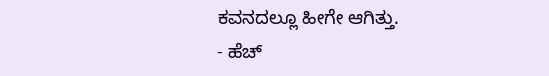ಕವನದಲ್ಲೂ ಹೀಗೇ ಆಗಿತ್ತು.
- ಹೆಚ್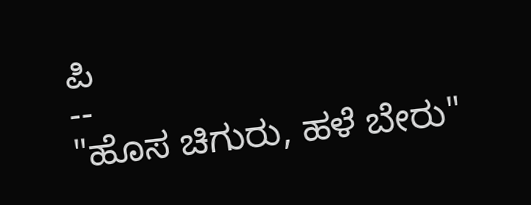ಪಿ
--
"ಹೊಸ ಚಿಗುರು, ಹಳೆ ಬೇರು"